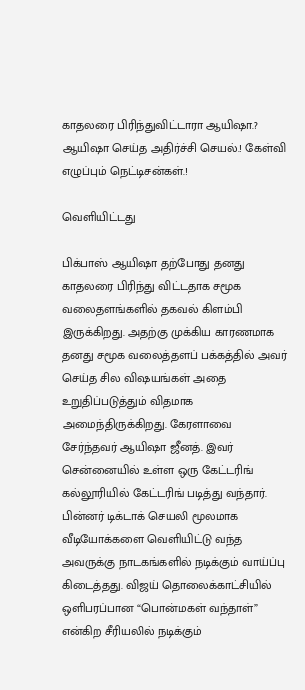காதலரை பிரிந்துவிட்டாரா ஆயிஷா.? ஆயிஷா செய்த அதிர்ச்சி செயல்.! கேள்வி எழுப்பும் நெட்டிசன்கள்.!

வெளியிட்டது

பிக்பாஸ் ஆயிஷா தற்போது தனது காதலரை பிரிந்து விட்டதாக சமூக வலைதளங்களில் தகவல் கிளம்பி இருக்கிறது. அதற்கு முக்கிய காரணமாக தனது சமூக வலைத்தளப் பக்கத்தில் அவர் செய்த சில விஷயங்கள் அதை உறுதிப்படுத்தும் விதமாக அமைந்திருக்கிறது. கேரளாவை சேர்ந்தவர் ஆயிஷா ஜீனத். இவர் சென்னையில் உள்ள ஒரு கேட்டரிங் கல்லூரியில் கேட்டரிங் படித்து வந்தார். பின்னர் டிக்டாக் செயலி மூலமாக வீடியோக்களை வெளியிட்டு வந்த அவருக்கு நாடகங்களில் நடிக்கும் வாய்ப்பு கிடைத்தது. விஜய் தொலைக்காட்சியில் ஒளிபரப்பான “பொன்மகள் வந்தாள்” என்கிற சீரியலில் நடிக்கும்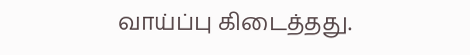வாய்ப்பு கிடைத்தது.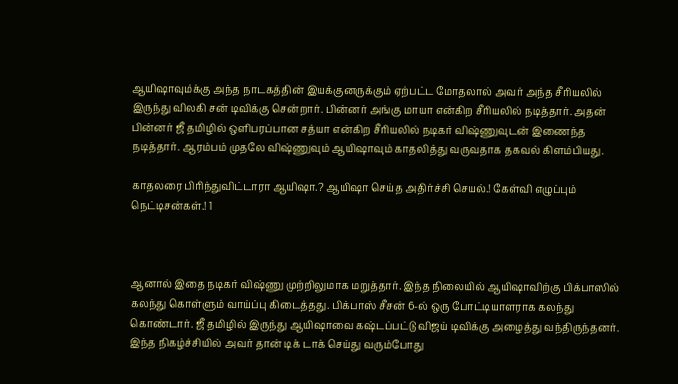ஆயிஷாவும்க்கு அந்த நாடகத்தின் இயக்குனருக்கும் ஏற்பட்ட மோதலால் அவர் அந்த சீரியலில் இருந்து விலகி சன் டிவிக்கு சென்றார். பின்னர் அங்கு மாயா என்கிற சீரியலில் நடித்தார். அதன் பின்னர் ஜீ தமிழில் ஒளிபரப்பான சத்யா என்கிற சீரியலில் நடிகர் விஷ்ணுவுடன் இணைந்த நடித்தார். ஆரம்பம் முதலே விஷ்ணுவும் ஆயிஷாவும் காதலித்து வருவதாக தகவல் கிளம்பியது.

காதலரை பிரிந்துவிட்டாரா ஆயிஷா.? ஆயிஷா செய்த அதிர்ச்சி செயல்.! கேள்வி எழுப்பும் நெட்டிசன்கள்.! 1



ஆனால் இதை நடிகர் விஷ்ணு முற்றிலுமாக மறுத்தார். இந்த நிலையில் ஆயிஷாவிற்கு பிக்பாஸில் கலந்து கொள்ளும் வாய்ப்பு கிடைத்தது. பிக்பாஸ் சீசன் 6-ல் ஒரு போட்டியாளராக கலந்து கொண்டார். ஜீ தமிழில் இருந்து ஆயிஷாவை கஷ்டப்பட்டு விஜய் டிவிக்கு அழைத்து வந்திருந்தனர். இந்த நிகழ்ச்சியில் அவர் தான் டிக் டாக் செய்து வரும்போது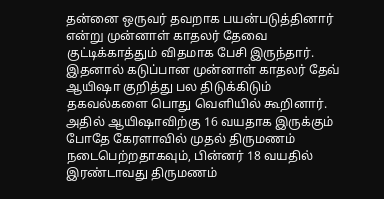தன்னை ஒருவர் தவறாக பயன்படுத்தினார் என்று முன்னாள் காதலர் தேவை குட்டிக்காத்தும் விதமாக பேசி இருந்தார். இதனால் கடுப்பான முன்னாள் காதலர் தேவ் ஆயிஷா குறித்து பல திடுக்கிடும் தகவல்களை பொது வெளியில் கூறினார். அதில் ஆயிஷாவிற்கு 16 வயதாக இருக்கும் போதே கேரளாவில் முதல் திருமணம் நடைபெற்றதாகவும், பின்னர் 18 வயதில் இரண்டாவது திருமணம்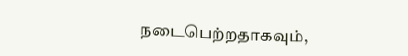நடைபெற்றதாகவும்,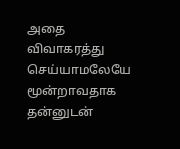அதை விவாகரத்து செய்யாமலேயே மூன்றாவதாக தன்னுடன்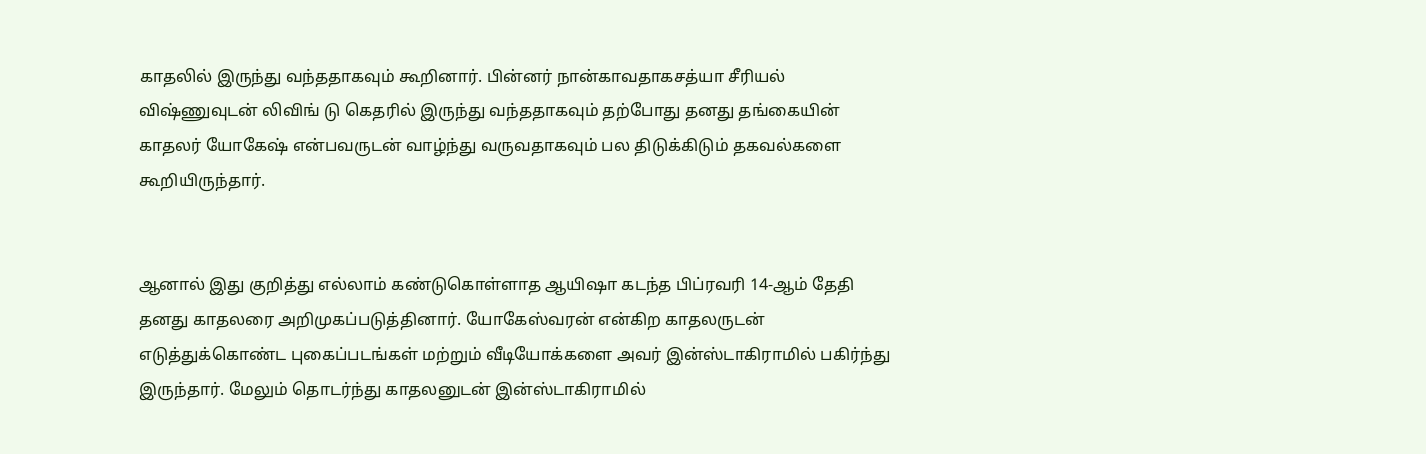காதலில் இருந்து வந்ததாகவும் கூறினார். பின்னர் நான்காவதாகசத்யா சீரியல் விஷ்ணுவுடன் லிவிங் டு கெதரில் இருந்து வந்ததாகவும் தற்போது தனது தங்கையின் காதலர் யோகேஷ் என்பவருடன் வாழ்ந்து வருவதாகவும் பல திடுக்கிடும் தகவல்களை கூறியிருந்தார்.


ஆனால் இது குறித்து எல்லாம் கண்டுகொள்ளாத ஆயிஷா கடந்த பிப்ரவரி 14-ஆம் தேதி தனது காதலரை அறிமுகப்படுத்தினார். யோகேஸ்வரன் என்கிற காதலருடன் எடுத்துக்கொண்ட புகைப்படங்கள் மற்றும் வீடியோக்களை அவர் இன்ஸ்டாகிராமில் பகிர்ந்து இருந்தார். மேலும் தொடர்ந்து காதலனுடன் இன்ஸ்டாகிராமில்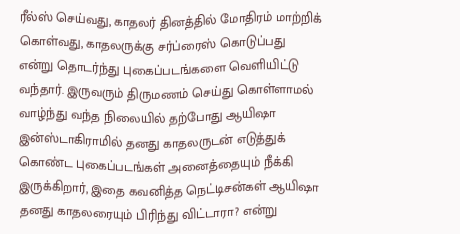ரீல்ஸ் செய்வது, காதலர் தினத்தில் மோதிரம் மாற்றிக் கொள்வது, காதலருக்கு சர்ப்ரைஸ் கொடுப்பது என்று தொடர்ந்து புகைப்படங்களை வெளியிட்டு வந்தார். இருவரும் திருமணம் செய்து கொள்ளாமல் வாழ்ந்து வந்த நிலையில் தற்போது ஆயிஷா இன்ஸ்டாகிராமில் தனது காதலருடன் எடுத்துக் கொண்ட புகைப்படங்கள் அனைத்தையும் நீக்கி இருக்கிறார், இதை கவனித்த நெட்டிசன்கள் ஆயிஷா தனது காதலரையும் பிரிந்து விட்டாரா? என்று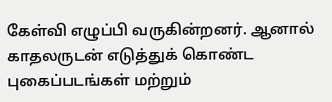கேள்வி எழுப்பி வருகின்றனர். ஆனால் காதலருடன் எடுத்துக் கொண்ட புகைப்படங்கள் மற்றும்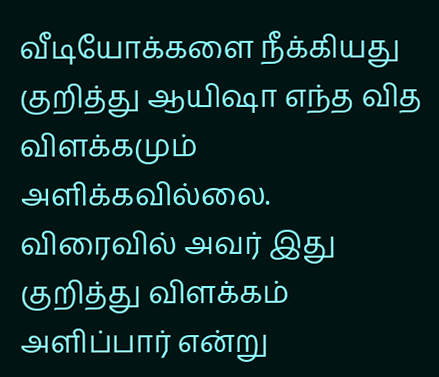வீடியோக்களை நீக்கியது குறித்து ஆயிஷா எந்த வித விளக்கமும் அளிக்கவில்லை. விரைவில் அவர் இது குறித்து விளக்கம் அளிப்பார் என்று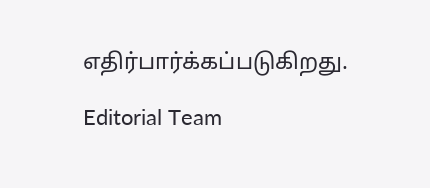எதிர்பார்க்கப்படுகிறது.

Editorial Team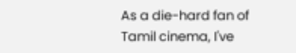As a die-hard fan of Tamil cinema, I've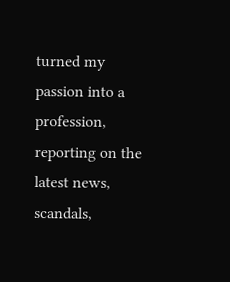turned my passion into a profession, reporting on the latest news, scandals,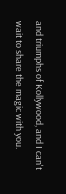and triumphs of Kollywood, and I can't wait to share the magic with you.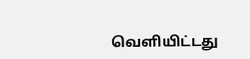வெளியிட்டது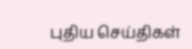புதிய செய்திகள்